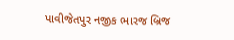પાવીજેતપુર નજીક ભારજ બ્રિજ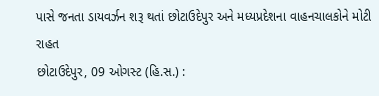પાસે જનતા ડાયવર્ઝન શરૂ થતાં છોટાઉદેપુર અને મધ્યપ્રદેશના વાહનચાલકોને મોટી રાહત
છોટાઉદેપુર, 09 ઓગસ્ટ (હિ.સ.) :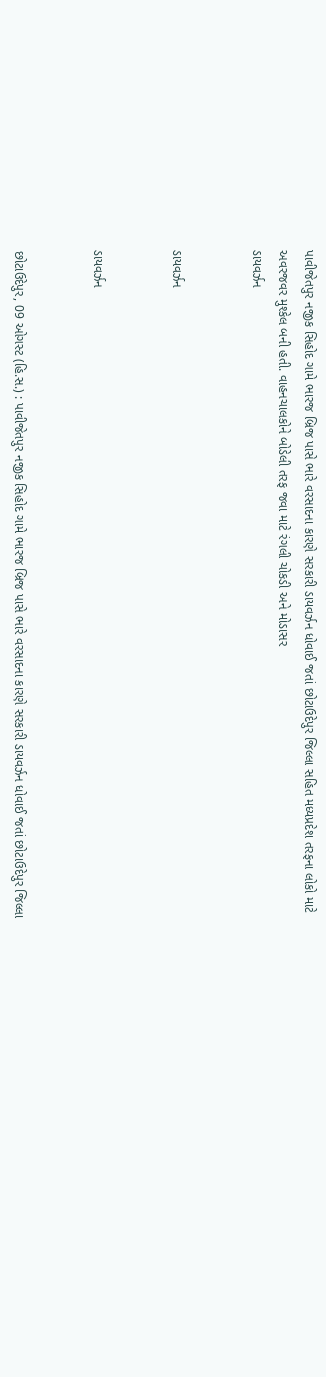પાવીજેતપુર નજીક સિહોદ ગામે ભારજ બ્રિજ પાસે ભારે વરસાદના કારણે સરકારી ડાયવર્ઝન ધોવાઈ જતાં છોટાઉદેપુર જિલ્લા સહિત મધ્યપ્રદેશ તરફના લોકો માટે અવરજવર મુશ્કેલ બની હતી. વાહનચાલકોને બોડેલી તરફ જવા માટે રંગલી ચોકડી અને મોડાસર
ડાયવર્ઝન


ડાયવર્ઝન


ડાયવર્ઝન


છોટાઉદેપુર, 09 ઓગસ્ટ (હિ.સ.) : પાવીજેતપુર નજીક સિહોદ ગામે ભારજ બ્રિજ પાસે ભારે વરસાદના કારણે સરકારી ડાયવર્ઝન ધોવાઈ જતાં છોટાઉદેપુર જિલ્લા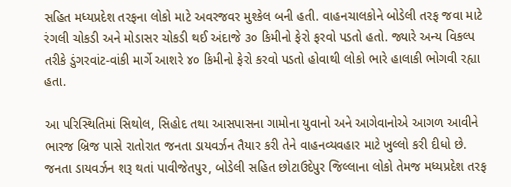સહિત મધ્યપ્રદેશ તરફના લોકો માટે અવરજવર મુશ્કેલ બની હતી. વાહનચાલકોને બોડેલી તરફ જવા માટે રંગલી ચોકડી અને મોડાસર ચોકડી થઈ અંદાજે ૩૦ કિમીનો ફેરો ફરવો પડતો હતો. જ્યારે અન્ય વિકલ્પ તરીકે ડુંગરવાંટ-વાંકી માર્ગે આશરે ૪૦ કિમીનો ફેરો કરવો પડતો હોવાથી લોકો ભારે હાલાકી ભોગવી રહ્યા હતા.

આ પરિસ્થિતિમાં સિથોલ, સિહોદ તથા આસપાસના ગામોના યુવાનો અને આગેવાનોએ આગળ આવીને ભારજ બ્રિજ પાસે રાતોરાત જનતા ડાયવર્ઝન તૈયાર કરી તેને વાહનવ્યવહાર માટે ખુલ્લો કરી દીધો છે. જનતા ડાયવર્ઝન શરૂ થતાં પાવીજેતપુર, બોડેલી સહિત છોટાઉદેપુર જિલ્લાના લોકો તેમજ મધ્યપ્રદેશ તરફ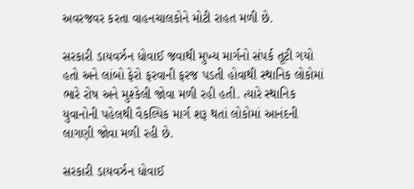અવરજવર કરતા વાહનચાલકોને મોટી રાહત મળી છે.

સરકારી ડાયવર્ઝન ધોવાઈ જવાથી મુખ્ય માર્ગનો સંપર્ક તૂટી ગયો હતો અને લાંબો ફેરો ફરવાની ફરજ પડતી હોવાથી સ્થાનિક લોકોમાં ભારે રોષ અને મુશ્કેલી જોવા મળી રહી હતી. ત્યારે સ્થાનિક યુવાનોની પહેલથી વૈકલ્પિક માર્ગ શરૂ થતાં લોકોમાં આનંદની લાગણી જોવા મળી રહી છે.

સરકારી ડાયવર્ઝન ધોવાઈ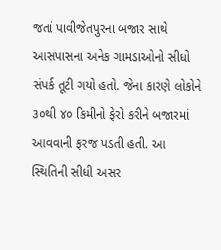જતાં પાવીજેતપુરના બજાર સાથે આસપાસના અનેક ગામડાઓનો સીધો સંપર્ક તૂટી ગયો હતો. જેના કારણે લોકોને ૩૦થી ૪૦ કિમીનો ફેરો કરીને બજારમાં આવવાની ફરજ પડતી હતી. આ સ્થિતિની સીધી અસર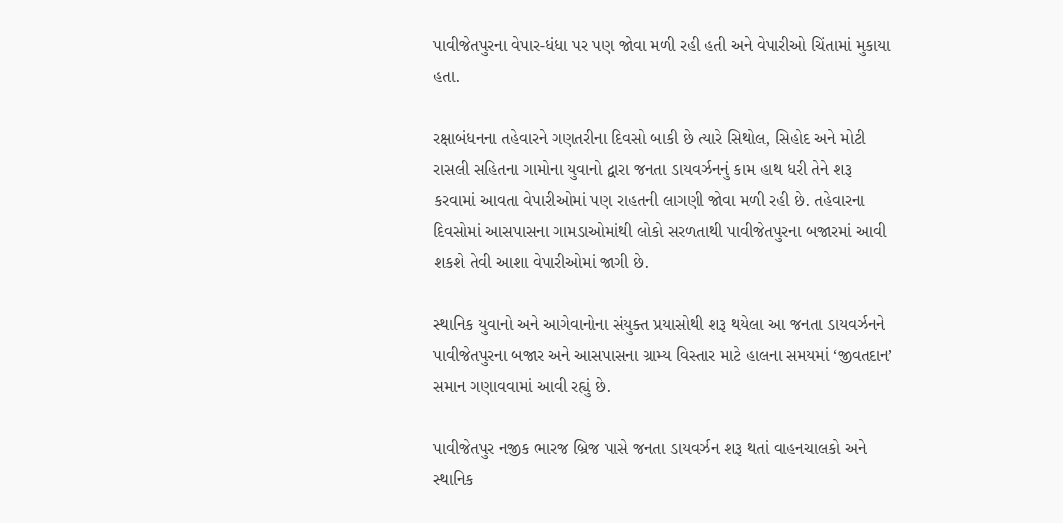પાવીજેતપુરના વેપાર-ધંધા પર પણ જોવા મળી રહી હતી અને વેપારીઓ ચિંતામાં મુકાયા હતા.

રક્ષાબંધનના તહેવારને ગણતરીના દિવસો બાકી છે ત્યારે સિથોલ, સિહોદ અને મોટી રાસલી સહિતના ગામોના યુવાનો દ્વારા જનતા ડાયવર્ઝનનું કામ હાથ ધરી તેને શરૂ કરવામાં આવતા વેપારીઓમાં પણ રાહતની લાગણી જોવા મળી રહી છે. તહેવારના દિવસોમાં આસપાસના ગામડાઓમાંથી લોકો સરળતાથી પાવીજેતપુરના બજારમાં આવી શકશે તેવી આશા વેપારીઓમાં જાગી છે.

સ્થાનિક યુવાનો અને આગેવાનોના સંયુક્ત પ્રયાસોથી શરૂ થયેલા આ જનતા ડાયવર્ઝનને પાવીજેતપુરના બજાર અને આસપાસના ગ્રામ્ય વિસ્તાર માટે હાલના સમયમાં ‘જીવતદાન’ સમાન ગણાવવામાં આવી રહ્યું છે.

પાવીજેતપુર નજીક ભારજ બ્રિજ પાસે જનતા ડાયવર્ઝન શરૂ થતાં વાહનચાલકો અને સ્થાનિક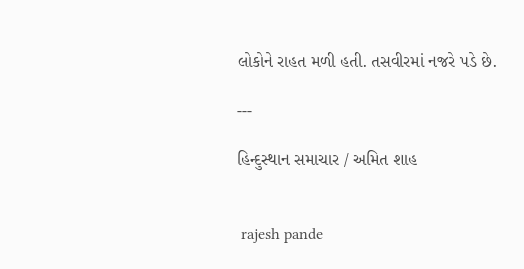લોકોને રાહત મળી હતી. તસવીરમાં નજરે પડે છે.

---

હિન્દુસ્થાન સમાચાર / અમિત શાહ


 rajesh pande